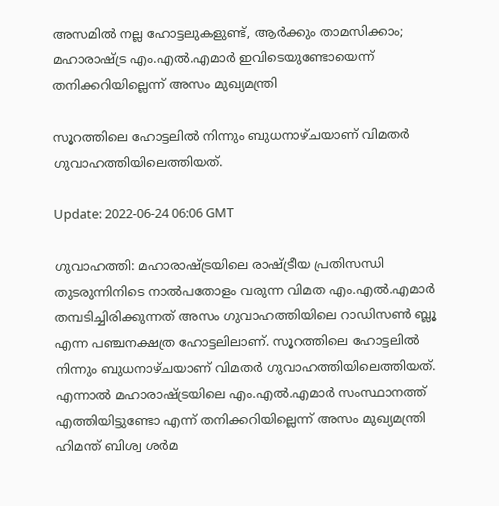അസമില്‍ നല്ല ഹോട്ടലുകളുണ്ട്, ആര്‍ക്കും താമസിക്കാം; മഹാരാഷ്ട്ര എം.എല്‍.എമാര്‍ ഇവിടെയുണ്ടോയെന്ന് തനിക്കറിയില്ലെന്ന് അസം മുഖ്യമന്ത്രി

സൂറത്തിലെ ഹോട്ടലില്‍ നിന്നും ബുധനാഴ്ചയാണ് വിമതര്‍ ഗുവാഹത്തിയിലെത്തിയത്.

Update: 2022-06-24 06:06 GMT

ഗുവാഹത്തി: മഹാരാഷ്ട്രയിലെ രാഷ്ട്രീയ പ്രതിസന്ധി തുടരുന്നിനിടെ നാല്‍പതോളം വരുന്ന വിമത എം.എല്‍.എമാര്‍ തമ്പടിച്ചിരിക്കുന്നത് അസം ഗുവാഹത്തിയിലെ റാഡിസണ്‍ ബ്ലൂ എന്ന പഞ്ചനക്ഷത്ര ഹോട്ടലിലാണ്. സൂറത്തിലെ ഹോട്ടലില്‍ നിന്നും ബുധനാഴ്ചയാണ് വിമതര്‍ ഗുവാഹത്തിയിലെത്തിയത്. എന്നാല്‍ മഹാരാഷ്ട്രയിലെ എം.എല്‍.എമാര്‍ സംസ്ഥാനത്ത് എത്തിയിട്ടുണ്ടോ എന്ന് തനിക്കറിയില്ലെന്ന് അസം മുഖ്യമന്ത്രി ഹിമന്ത് ബിശ്വ ശര്‍മ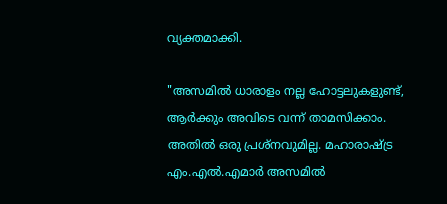വ്യക്തമാക്കി.

"അസമിൽ ധാരാളം നല്ല ഹോട്ടലുകളുണ്ട്, ആർക്കും അവിടെ വന്ന് താമസിക്കാം. അതിൽ ഒരു പ്രശ്നവുമില്ല. മഹാരാഷ്ട്ര എം.എൽ.എമാർ അസമിൽ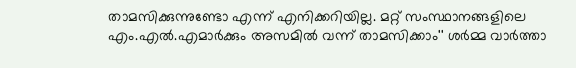താമസിക്കുന്നുണ്ടോ എന്ന് എനിക്കറിയില്ല. മറ്റ് സംസ്ഥാനങ്ങളിലെ എം.എൽ.എമാർക്കും അസമിൽ വന്ന് താമസിക്കാം'' ശർമ്മ വാർത്താ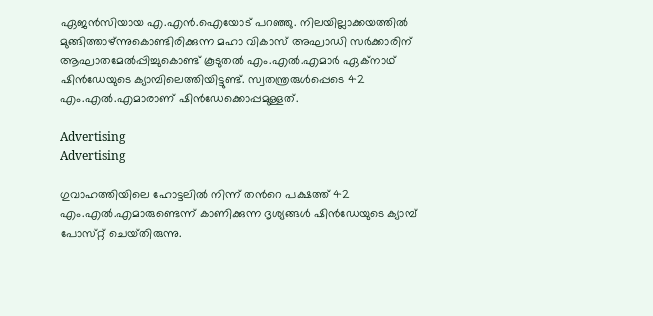ഏജൻസിയായ എ.എൻ.ഐയോട് പറഞ്ഞു. നിലയില്ലാക്കയത്തില്‍ മുങ്ങിത്താഴ്ന്നുകൊണ്ടിരിക്കുന്ന മഹാ വികാസ് അഘാഡി സര്‍ക്കാരിന് ആഘാതമേല്‍പ്പിച്ചുകൊണ്ട് കൂടുതല്‍ എം.എല്‍.എമാര്‍ ഏക്നാഥ് ഷിന്‍ഡേയുടെ ക്യാമ്പിലെത്തിയിട്ടുണ്ട്. സ്വതന്ത്രരുള്‍പ്പെടെ 42 എം.എല്‍.എമാരാണ് ഷിന്‍ഡേക്കൊപ്പമുള്ളത്.

Advertising
Advertising

ഗുവാഹത്തിയിലെ ഹോട്ടലിൽ നിന്ന് തന്‍റെ പക്ഷത്ത് 42 എം.എൽ.എമാരുണ്ടെന്ന് കാണിക്കുന്ന ദൃശ്യങ്ങൾ ഷിന്‍ഡേയുടെ ക്യാമ്പ് പോസ്‌റ്റ് ചെയ്‌തിരുന്നു.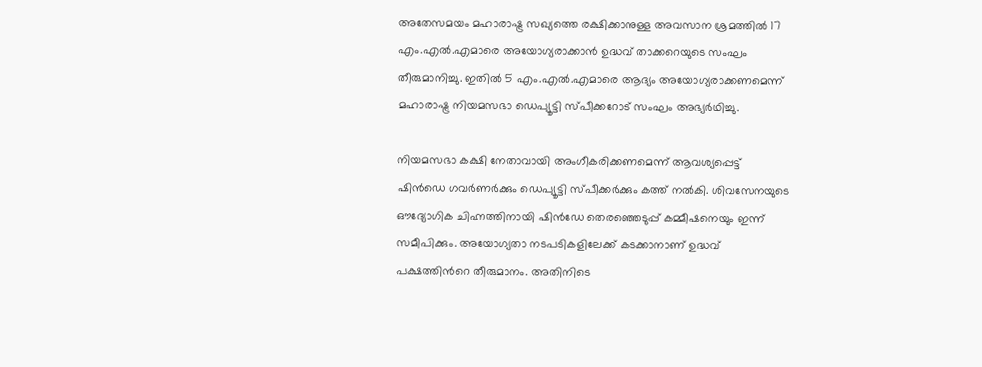അതേസമയം മഹാരാഷ്ട്ര സഖ്യത്തെ രക്ഷിക്കാനുള്ള അവസാന ശ്രമത്തിൽ 17 എം.എൽ.എമാരെ അയോഗ്യരാക്കാൻ ഉദ്ധവ് താക്കറെയുടെ സംഘം തീരുമാനിച്ചു. ഇതിൽ 5 എം.എൽ.എമാരെ ആദ്യം അയോഗ്യരാക്കണമെന്ന് മഹാരാഷ്ട്ര നിയമസഭാ ഡെപ്യൂട്ടി സ്പീക്കറോട് സംഘം അഭ്യര്‍ഥിച്ചു.

നിയമസഭാ കക്ഷി നേതാവായി അംഗീകരിക്കണമെന്ന് ആവശ്യപ്പെട്ട് ഷിൻഡെ ഗവർണർക്കും ഡെപ്യൂട്ടി സ്പീക്കർക്കും കത്ത് നൽകി. ശിവസേനയുടെ ഔദ്യോഗിക ചിഹ്നത്തിനായി ഷിൻഡേ തെരഞ്ഞെടുപ്പ് കമ്മീഷനെയും ഇന്ന് സമീപിക്കും. അയോഗ്യതാ നടപടികളിലേക്ക് കടക്കാനാണ് ഉദ്ധവ് പക്ഷത്തിന്‍റെ തീരുമാനം. അതിനിടെ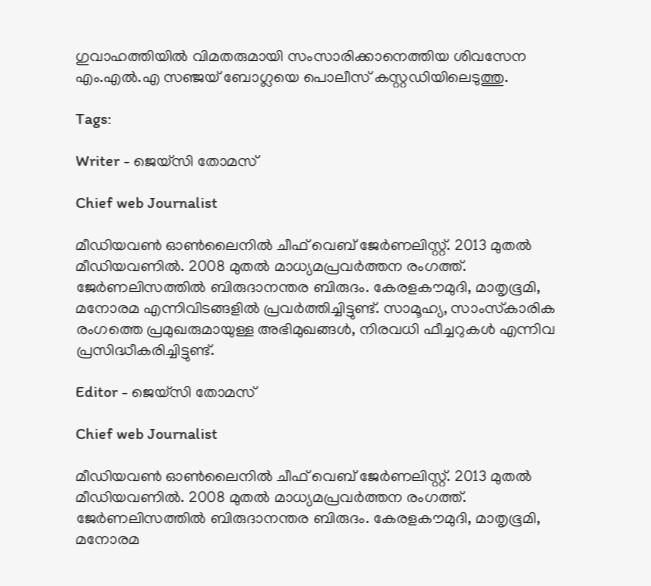ഗുവാഹത്തിയിൽ വിമതരുമായി സംസാരിക്കാനെത്തിയ ശിവസേന എം.എൽ.എ സഞ്ജയ് ബോഗ്ലയെ പൊലീസ് കസ്റ്റഡിയിലെടുത്തു.

Tags:

Writer - ജെയ്സി തോമസ്

Chief web Journalist

മീഡിയവൺ ഓൺലൈനിൽ ചീഫ് വെബ് ജേർണലിസ്റ്റ്. 2013 മുതൽ മീഡിയവണിൽ. 2008 മുതൽ മാധ്യമപ്രവർത്തന രംഗത്ത്. ജേർണലിസത്തിൽ ബിരുദാനന്തര ബിരുദം. കേരളകൗമുദി, മാതൃഭൂമി, മനോരമ എന്നിവിടങ്ങളിൽ പ്രവർത്തിച്ചിട്ടുണ്ട്. സാമൂഹ്യ, സാംസ്‌കാരിക രംഗത്തെ പ്രമുഖരുമായുള്ള അഭിമുഖങ്ങൾ, നിരവധി ഫീച്ചറുകൾ എന്നിവ പ്രസിദ്ധീകരിച്ചിട്ടുണ്ട്.

Editor - ജെയ്സി തോമസ്

Chief web Journalist

മീഡിയവൺ ഓൺലൈനിൽ ചീഫ് വെബ് ജേർണലിസ്റ്റ്. 2013 മുതൽ മീഡിയവണിൽ. 2008 മുതൽ മാധ്യമപ്രവർത്തന രംഗത്ത്. ജേർണലിസത്തിൽ ബിരുദാനന്തര ബിരുദം. കേരളകൗമുദി, മാതൃഭൂമി, മനോരമ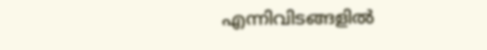എന്നിവിടങ്ങളിൽ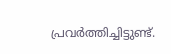പ്രവർത്തിച്ചിട്ടുണ്ട്.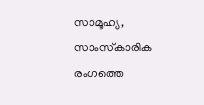സാമൂഹ്യ, സാംസ്‌കാരിക രംഗത്തെ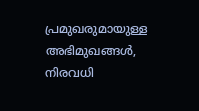പ്രമുഖരുമായുള്ള അഭിമുഖങ്ങൾ, നിരവധി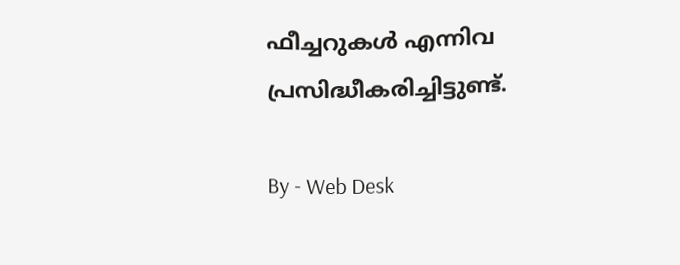ഫീച്ചറുകൾ എന്നിവ പ്രസിദ്ധീകരിച്ചിട്ടുണ്ട്.

By - Web Desk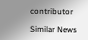contributor

Similar News